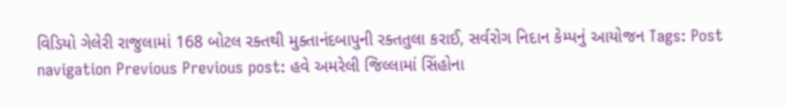વિડિયો ગેલેરી રાજુલામાં 168 બોટલ રક્તથી મુક્તાનંદબાપુની રક્તતુલા કરાઈ, સર્વરોગ નિદાન કેમ્પનું આયોજન Tags: Post navigation Previous Previous post: હવે અમરેલી જિલ્લામાં સિંહોના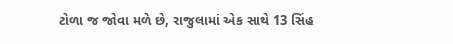ટોળા જ જોવા મળે છે, રાજુલામાં એક સાથે 13 સિંહ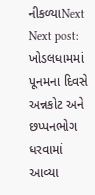નીકળ્યાNext Next post: ખોડલધામમાં પૂનમના દિવસે અન્નકોટ અને છપ્પનભોગ ધરવામાં આવ્યા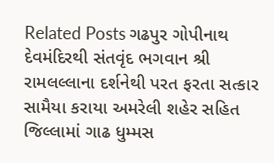Related Posts ગઢપુર ગોપીનાથ દેવમંદિરથી સંતવૃંદ ભગવાન શ્રી રામલલ્લાના દર્શનેથી પરત ફરતા સત્કાર સામૈયા કરાયા અમરેલી શહેર સહિત જિલ્લામાં ગાઢ ધુમ્મસ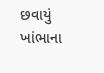છવાયું ખાંભાના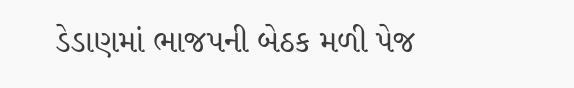ડેડાણમાં ભાજપની બેઠક મળી પેજ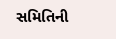સમિતિની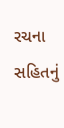રચના સહિતનું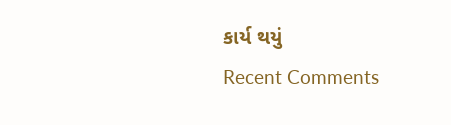કાર્ય થયું
Recent Comments